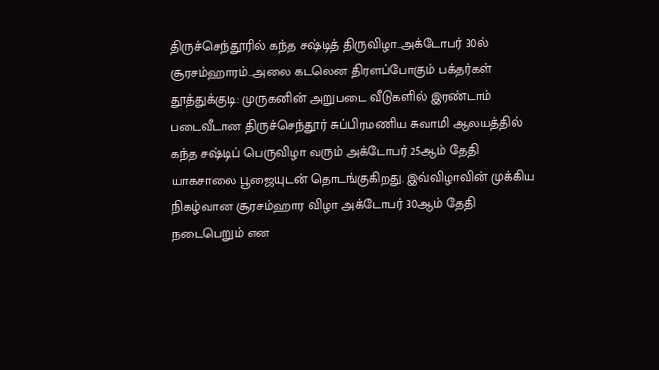திருச்செந்தூரில் கந்த சஷ்டித் திருவிழா..அக்டோபர் 30ல் சூரசம்ஹாரம்..அலை கடலென திரளப்போகும் பக்தர்கள்
தூத்துக்குடி: முருகனின் அறுபடை வீடுகளில் இரண்டாம் படைவீடான திருச்செந்தூர் சுப்பிரமணிய சுவாமி ஆலயத்தில் கந்த சஷ்டிப் பெருவிழா வரும் அக்டோபர் 25ஆம் தேதி யாகசாலை பூஜையுடன் தொடங்குகிறது. இவ்விழாவின் முக்கிய நிகழ்வான சூரசம்ஹார விழா அக்டோபர் 30ஆம் தேதி நடைபெறும் என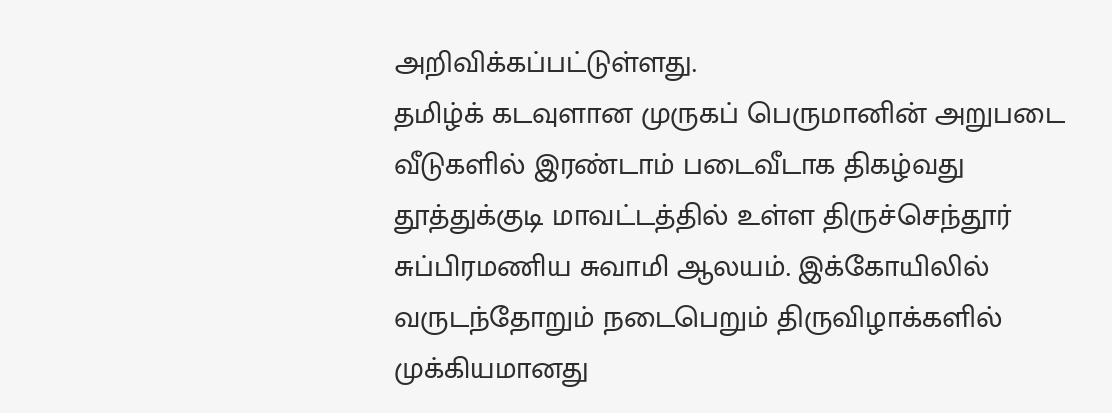அறிவிக்கப்பட்டுள்ளது.
தமிழ்க் கடவுளான முருகப் பெருமானின் அறுபடை வீடுகளில் இரண்டாம் படைவீடாக திகழ்வது தூத்துக்குடி மாவட்டத்தில் உள்ள திருச்செந்தூர் சுப்பிரமணிய சுவாமி ஆலயம். இக்கோயிலில் வருடந்தோறும் நடைபெறும் திருவிழாக்களில் முக்கியமானது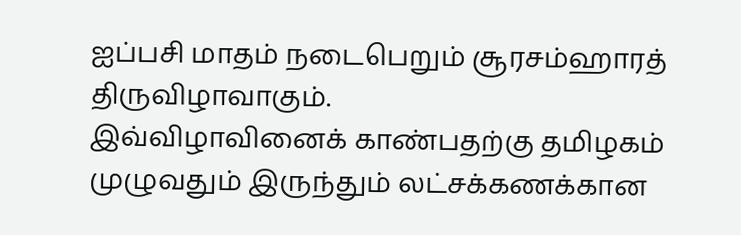ஐப்பசி மாதம் நடைபெறும் சூரசம்ஹாரத் திருவிழாவாகும்.
இவ்விழாவினைக் காண்பதற்கு தமிழகம் முழுவதும் இருந்தும் லட்சக்கணக்கான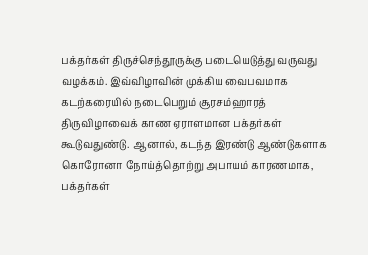பக்தர்கள் திருச்செந்தூருக்கு படையெடுத்து வருவது வழக்கம். இவ்விழாவின் முக்கிய வைபவமாக கடற்கரையில் நடைபெறும் சூரசம்ஹாரத் திருவிழாவைக் காண ஏராளமான பக்தர்கள் கூடுவதுண்டு. ஆனால், கடந்த இரண்டு ஆண்டுகளாக கொரோனா நோய்த்தொற்று அபாயம் காரணமாக, பக்தர்கள்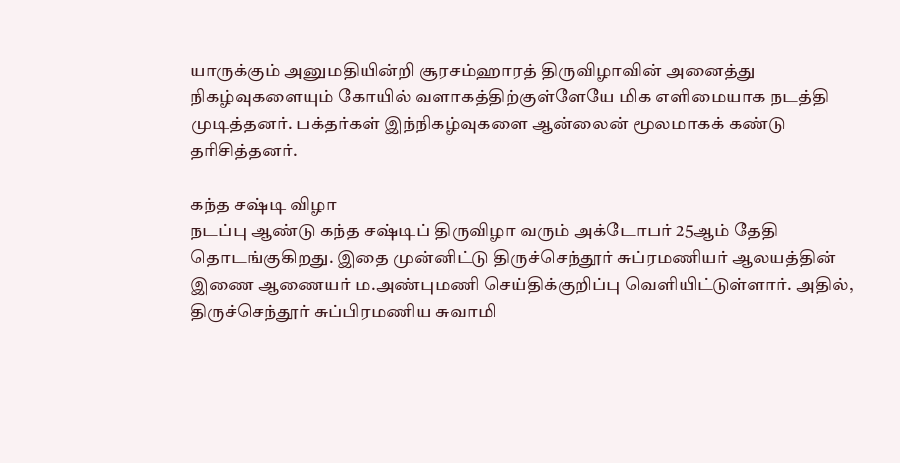யாருக்கும் அனுமதியின்றி சூரசம்ஹாரத் திருவிழாவின் அனைத்து நிகழ்வுகளையும் கோயில் வளாகத்திற்குள்ளேயே மிக எளிமையாக நடத்தி முடித்தனர். பக்தர்கள் இந்நிகழ்வுகளை ஆன்லைன் மூலமாகக் கண்டு தரிசித்தனர்.

கந்த சஷ்டி விழா
நடப்பு ஆண்டு கந்த சஷ்டிப் திருவிழா வரும் அக்டோபர் 25ஆம் தேதி தொடங்குகிறது. இதை முன்னிட்டு திருச்செந்தூர் சுப்ரமணியர் ஆலயத்தின் இணை ஆணையர் ம.அண்புமணி செய்திக்குறிப்பு வெளியிட்டுள்ளார். அதில், திருச்செந்தூர் சுப்பிரமணிய சுவாமி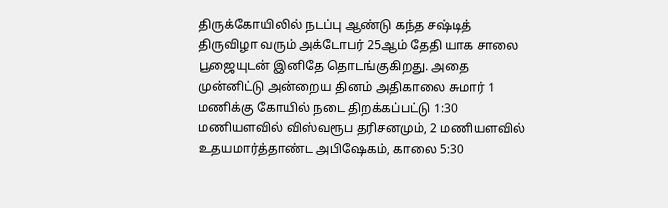திருக்கோயிலில் நடப்பு ஆண்டு கந்த சஷ்டித் திருவிழா வரும் அக்டோபர் 25ஆம் தேதி யாக சாலை பூஜையுடன் இனிதே தொடங்குகிறது. அதை முன்னிட்டு அன்றைய தினம் அதிகாலை சுமார் 1 மணிக்கு கோயில் நடை திறக்கப்பட்டு 1:30 மணியளவில் விஸ்வரூப தரிசனமும், 2 மணியளவில் உதயமார்த்தாண்ட அபிஷேகம், காலை 5:30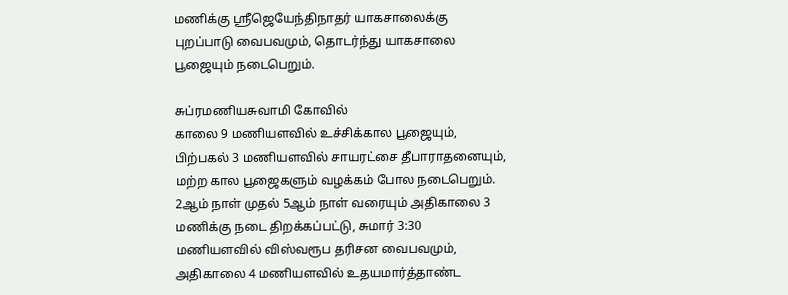மணிக்கு ஸ்ரீஜெயேந்திநாதர் யாகசாலைக்கு புறப்பாடு வைபவமும், தொடர்ந்து யாகசாலை பூஜையும் நடைபெறும்.

சுப்ரமணியசுவாமி கோவில்
காலை 9 மணியளவில் உச்சிக்கால பூஜையும், பிற்பகல் 3 மணியளவில் சாயரட்சை தீபாராதனையும், மற்ற கால பூஜைகளும் வழக்கம் போல நடைபெறும். 2ஆம் நாள் முதல் 5ஆம் நாள் வரையும் அதிகாலை 3 மணிக்கு நடை திறக்கப்பட்டு, சுமார் 3:30 மணியளவில் விஸ்வரூப தரிசன வைபவமும், அதிகாலை 4 மணியளவில் உதயமார்த்தாண்ட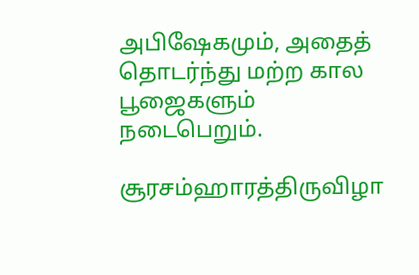அபிஷேகமும், அதைத் தொடர்ந்து மற்ற கால பூஜைகளும் நடைபெறும்.

சூரசம்ஹாரத்திருவிழா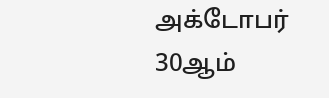அக்டோபர் 30ஆம்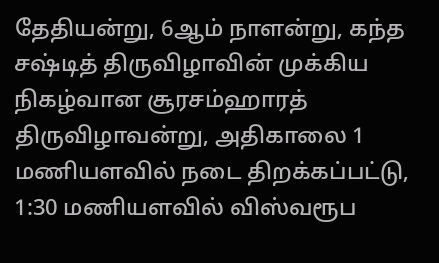தேதியன்று, 6ஆம் நாளன்று, கந்த சஷ்டித் திருவிழாவின் முக்கிய நிகழ்வான சூரசம்ஹாரத் திருவிழாவன்று, அதிகாலை 1 மணியளவில் நடை திறக்கப்பட்டு, 1:30 மணியளவில் விஸ்வரூப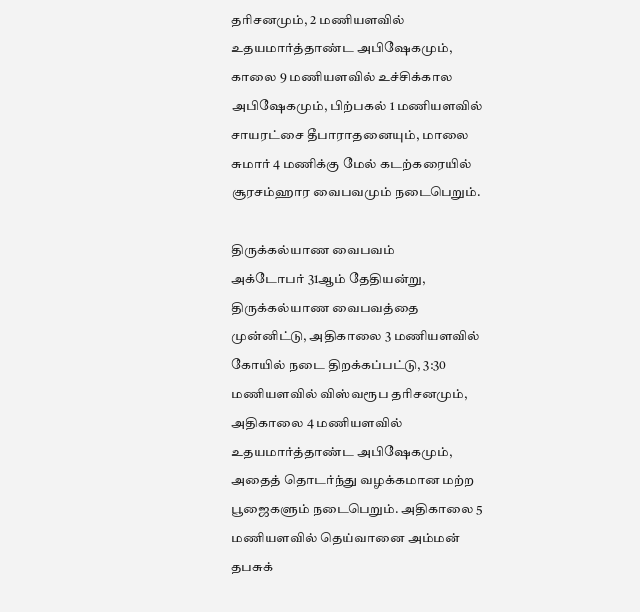தரிசனமும், 2 மணியளவில் உதயமார்த்தாண்ட அபிஷேகமும், காலை 9 மணியளவில் உச்சிக்கால அபிஷேகமும், பிற்பகல் 1 மணியளவில் சாயரட்சை தீபாராதனையும், மாலை சுமார் 4 மணிக்கு மேல் கடற்கரையில் சூரசம்ஹார வைபவமும் நடைபெறும்.

திருக்கல்யாண வைபவம்
அக்டோபர் 31ஆம் தேதியன்று, திருக்கல்யாண வைபவத்தை முன்னிட்டு, அதிகாலை 3 மணியளவில் கோயில் நடை திறக்கப்பட்டு, 3:30 மணியளவில் விஸ்வரூப தரிசனமும், அதிகாலை 4 மணியளவில் உதயமார்த்தாண்ட அபிஷேகமும், அதைத் தொடர்ந்து வழக்கமான மற்ற பூஜைகளும் நடைபெறும். அதிகாலை 5 மணியளவில் தெய்வானை அம்மன் தபசுக்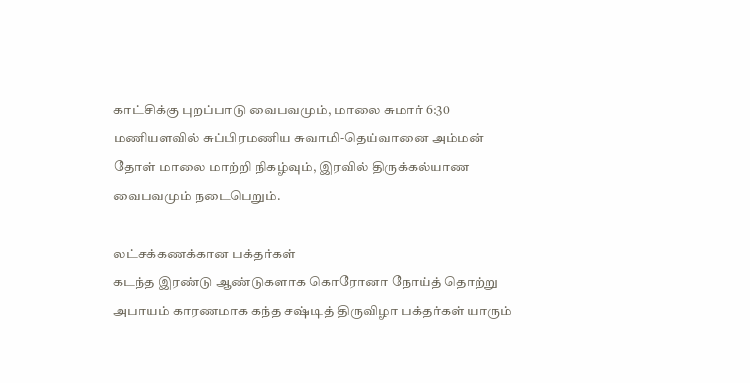காட்சிக்கு புறப்பாடு வைபவமும், மாலை சுமார் 6:30 மணியளவில் சுப்பிரமணிய சுவாமி-தெய்வானை அம்மன் தோள் மாலை மாற்றி நிகழ்வும், இரவில் திருக்கல்யாண வைபவமும் நடைபெறும்.

லட்சக்கணக்கான பக்தர்கள்
கடந்த இரண்டு ஆண்டுகளாக கொரோனா நோய்த் தொற்று அபாயம் காரணமாக கந்த சஷ்டித் திருவிழா பக்தர்கள் யாரும்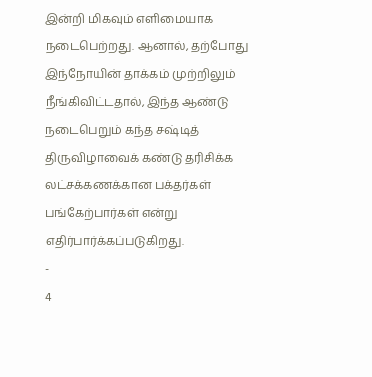இன்றி மிகவும் எளிமையாக நடைபெற்றது. ஆனால், தற்போது இந்நோயின் தாக்கம் முற்றிலும் நீங்கிவிட்டதால், இந்த ஆண்டு நடைபெறும் கந்த சஷ்டித் திருவிழாவைக் கண்டு தரிசிக்க லட்சக்கணக்கான பக்தர்கள் பங்கேற்பார்கள் என்று எதிர்பார்க்கப்படுகிறது.
-
4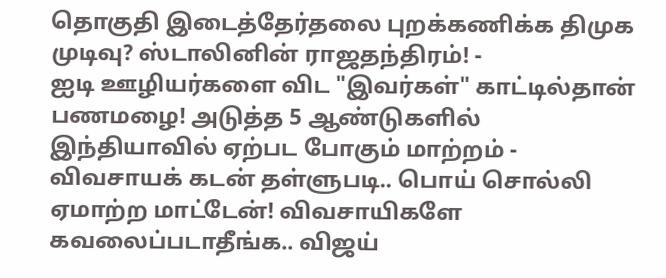தொகுதி இடைத்தேர்தலை புறக்கணிக்க திமுக முடிவு? ஸ்டாலினின் ராஜதந்திரம்! -
ஐடி ஊழியர்களை விட "இவர்கள்" காட்டில்தான் பணமழை! அடுத்த 5 ஆண்டுகளில் இந்தியாவில் ஏற்பட போகும் மாற்றம் -
விவசாயக் கடன் தள்ளுபடி.. பொய் சொல்லி ஏமாற்ற மாட்டேன்! விவசாயிகளே கவலைப்படாதீங்க.. விஜய்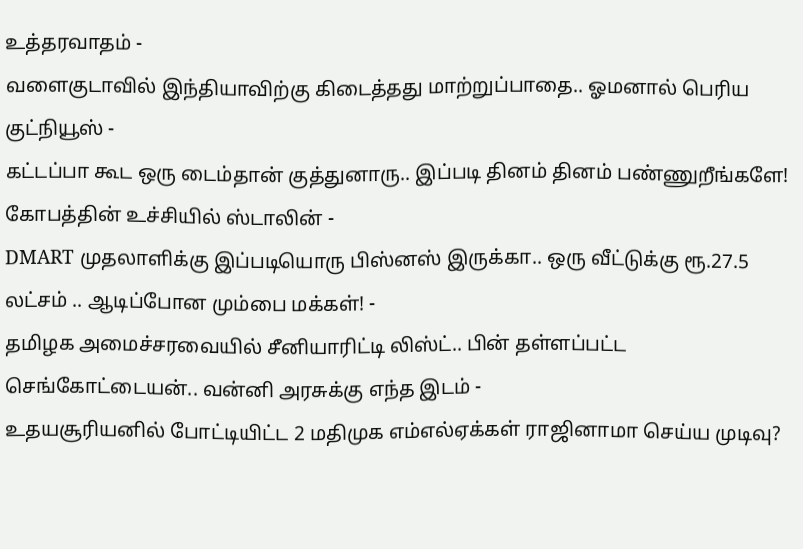உத்தரவாதம் -
வளைகுடாவில் இந்தியாவிற்கு கிடைத்தது மாற்றுப்பாதை.. ஓமனால் பெரிய குட்நியூஸ் -
கட்டப்பா கூட ஒரு டைம்தான் குத்துனாரு.. இப்படி தினம் தினம் பண்ணுறீங்களே! கோபத்தின் உச்சியில் ஸ்டாலின் -
DMART முதலாளிக்கு இப்படியொரு பிஸ்னஸ் இருக்கா.. ஒரு வீட்டுக்கு ரூ.27.5 லட்சம் .. ஆடிப்போன மும்பை மக்கள்! -
தமிழக அமைச்சரவையில் சீனியாரிட்டி லிஸ்ட்.. பின் தள்ளப்பட்ட செங்கோட்டையன்.. வன்னி அரசுக்கு எந்த இடம் -
உதயசூரியனில் போட்டியிட்ட 2 மதிமுக எம்எல்ஏக்கள் ராஜினாமா செய்ய முடிவு?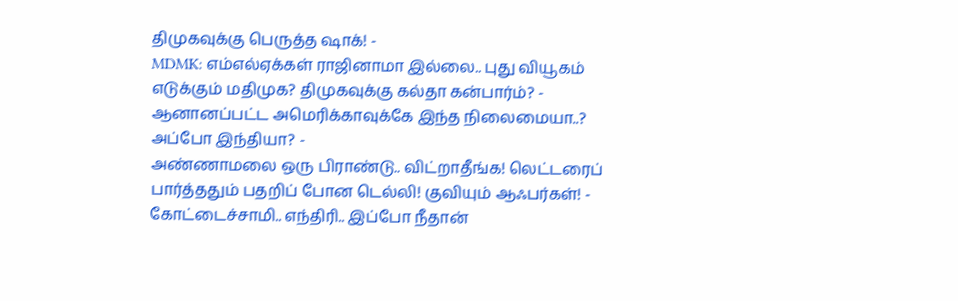திமுகவுக்கு பெருத்த ஷாக்! -
MDMK: எம்எல்ஏக்கள் ராஜினாமா இல்லை.. புது வியூகம் எடுக்கும் மதிமுக? திமுகவுக்கு கல்தா கன்பார்ம்? -
ஆனானப்பட்ட அமெரிக்காவுக்கே இந்த நிலைமையா..? அப்போ இந்தியா? -
அண்ணாமலை ஒரு பிராண்டு.. விட்றாதீங்க! லெட்டரைப் பார்த்ததும் பதறிப் போன டெல்லி! குவியும் ஆஃபர்கள்! -
கோட்டைச்சாமி.. எந்திரி.. இப்போ நீதான்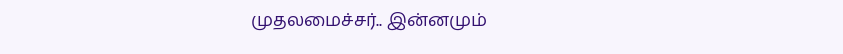முதலமைச்சர்.. இன்னமும்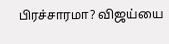பிரச்சாரமா? விஜய்யை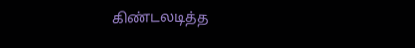கிண்டலடித்த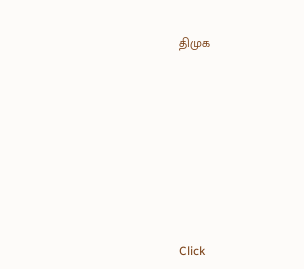திமுக












Click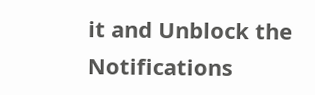it and Unblock the Notifications